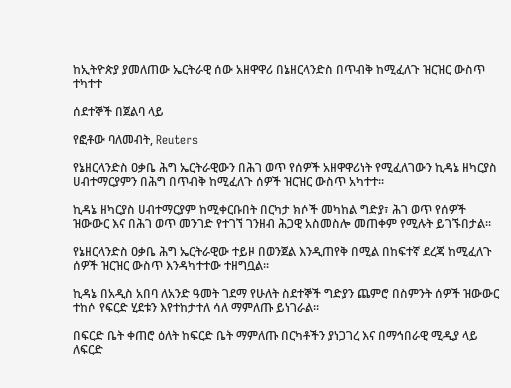ከኢትዮጵያ ያመለጠው ኤርትራዊ ሰው አዘዋዋሪ በኔዘርላንድስ በጥብቅ ከሚፈለጉ ዝርዝር ውስጥ ተካተተ

ሰደተኞች በጀልባ ላይ

የፎቶው ባለመብት, Reuters

የኔዘርላንድስ ዐቃቤ ሕግ ኤርትራዊውን በሕገ ወጥ የሰዎች አዘዋዋሪነት የሚፈለገውን ኪዳኔ ዘካርያስ ሀብተማርያምን በሕግ በጥብቅ ከሚፈለጉ ሰዎች ዝርዝር ውስጥ አካተተ።

ኪዳኔ ዘካርያስ ሀብተማርያም ከሚቀርቡበት በርካታ ክሶች መካከል ግድያ፣ ሕገ ወጥ የሰዎች ዝውውር እና በሕገ ወጥ መንገድ የተገኘ ገንዘብ ሕጋዊ አስመስሎ መጠቀም የሚሉት ይገኙበታል።

የኔዘርላንድስ ዐቃቤ ሕግ ኤርትራዊው ተይዞ በወንጀል እንዲጠየቅ በሚል በከፍተኛ ደረጃ ከሚፈለጉ ሰዎች ዝርዝር ውስጥ እንዳካተተው ተዘግቧል።

ኪዳኔ በአዲስ አበባ ለአንድ ዓመት ገደማ የሁለት ስደተኞች ግድያን ጨምሮ በስምንት ሰዎች ዝውውር ተከሶ የፍርድ ሂደቱን እየተከታተለ ሳለ ማምለጡ ይነገራል።

በፍርድ ቤት ቀጠሮ ዕለት ከፍርድ ቤት ማምለጡ በርካቶችን ያነጋገረ እና በማኅበራዊ ሚዲያ ላይ ለፍርድ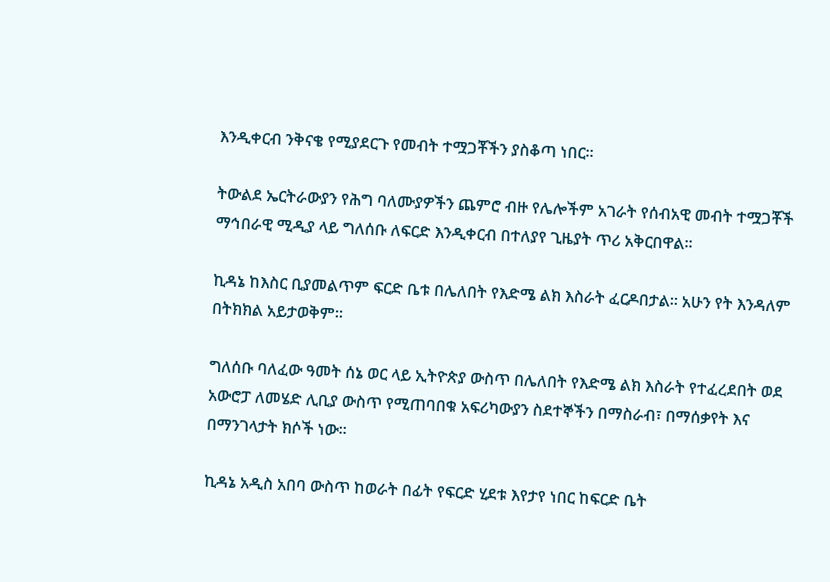እንዲቀርብ ንቅናቄ የሚያደርጉ የመብት ተሟጋቾችን ያስቆጣ ነበር።

ትውልደ ኤርትራውያን የሕግ ባለሙያዎችን ጨምሮ ብዙ የሌሎችም አገራት የሰብአዊ መብት ተሟጋቾች ማኅበራዊ ሚዲያ ላይ ግለሰቡ ለፍርድ እንዲቀርብ በተለያየ ጊዜያት ጥሪ አቅርበዋል።

ኪዳኔ ከእስር ቢያመልጥም ፍርድ ቤቱ በሌለበት የእድሜ ልክ እስራት ፈርዶበታል። አሁን የት እንዳለም በትክክል አይታወቅም።

ግለሰቡ ባለፈው ዓመት ሰኔ ወር ላይ ኢትዮጵያ ውስጥ በሌለበት የእድሜ ልክ እስራት የተፈረደበት ወደ አውሮፓ ለመሄድ ሊቢያ ውስጥ የሚጠባበቁ አፍሪካውያን ስደተኞችን በማስራብ፣ በማሰቃየት እና በማንገላታት ክሶች ነው።

ኪዳኔ አዲስ አበባ ውስጥ ከወራት በፊት የፍርድ ሂደቱ እየታየ ነበር ከፍርድ ቤት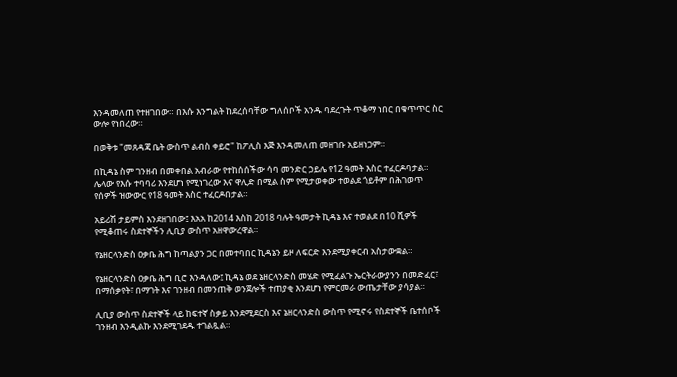እንዳመለጠ የተዘገበው። በእሱ እንግልት ከደረሰባቸው ግለሰቦች አንዱ ባደረጉት ጥቆማ ነበር በቁጥጥር ስር ውሎ የነበረው።

በወቅቱ "መጸዳጃ ቤት ውስጥ ልብስ ቀይሮ" ከፖሊስ እጅ እንዳመለጠ መዘገቡ አይዘነጋም።

በኪዳኔ ስም ገንዘብ በመቀበል አብራው የተከሰሰችው ሳባ መንድር ኃይሌ የ12 ዓመት እስር ተፈርዶባታል። ሌላው የእሱ ተባባሪ እንደሆነ የሚነገረው እና ዋሊድ በሚል ስም የሚታወቀው ተወልደ ጎይቶም በሕገወጥ የሰዎች ዝውውር የ18 ዓመት እስር ተፈርዶበታል።

አይሪሽ ታይምስ እንደዘገበው፤ እአአ ከ2014 እስከ 2018 ባሉት ዓመታት ኪዳኔ እና ተወልደ በ10 ሺዎች የሚቆጠሩ ስደተኞችን ሊቢያ ውስጥ አዘዋውረዋል።

የኔዘርላንድስ ዐቃቤ ሕግ ከጣልያን ጋር በመተባበር ኪዳኔን ይዞ ለፍርድ እንደሚያቀርብ አስታውቋል።

የኔዘርላንድስ ዐቃቤ ሕግ ቢሮ እንዳለው፤ ኪዳኔ ወደ ኔዘርላንድስ መሄድ የሚፈልጉ ኤርትራውያንን በመድፈር፣ በማሰቃየት፣ በማገት እና ገንዘብ በመንጠቅ ወንጀሎች ተጠያቂ እንደሆነ የምርመራ ውጤታቸው ያሳያል።

ሊቢያ ውስጥ ስደተኞች ላይ ከፍተኛ ስቃይ እንደሚደርስ እና ኔዘርላንድስ ውስጥ የሚኖሩ የስደተኞች ቤተሰቦች ገንዘብ እንዲልኩ እንደሚገደዱ ተገልጿል።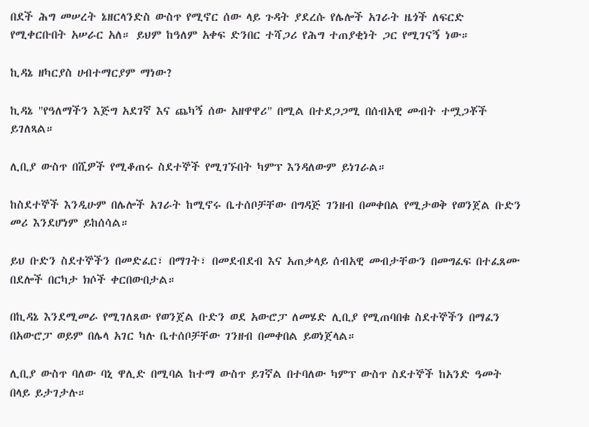በደች ሕግ መሠረት ኔዘርላንድስ ውስጥ የሚኖር ሰው ላይ ጉዳት ያደረሱ የሌሎች አገራት ዜጎች ለፍርድ የሚቀርቡበት አሠራር አለ። ይህም ከዓለም አቀፍ ድንበር ተሻጋሪ የሕግ ተጠያቂነት ጋር የሚገናኝ ነው።

ኪዳኔ ዘካርያስ ሀብተማርያም ማነው?

ኪዳኔ "የዓለማችን እጅግ አደገኛ እና ጨካኝ ሰው አዘዋዋሪ" በሚል በተደጋጋሚ በሰብአዊ መብት ተሟጋቾች ይገለጻል።

ሊቢያ ውስጥ በሺዎች የሚቆጠሩ ስደተኞች የሚገኙበት ካምፕ እንዳለውም ይነገራል።

ከስደተኞች እንዲሁም በሌሎች አገራት ከሚኖሩ ቤተሰቦቻቸው በግዳጅ ገንዘብ በመቀበል የሚታወቅ የወንጀል ቡድን መሪ እንደሆነም ይከሰሳል።

ይህ ቡድን ስደተኞችን በመድፈር፣ በማገት፣ በመደብደብ እና አጠቃላይ ሰብአዊ መብታቸውን በመግፈፍ በተፈጸሙ በደሎች በርካታ ክሶች ቀርበውበታል።

በኪዳኔ እንደሚመራ የሚገለጸው የወንጀል ቡድን ወደ አውሮፓ ለመሄድ ሊቢያ የሚጠባበቁ ስደተኞችን በማፈን በአውሮፓ ወይም በሌላ አገር ካሉ ቤተሰቦቻቸው ገንዘብ በመቀበል ይወነጀላል።

ሊቢያ ውስጥ ባለው ባኒ ዋሊድ በሚባል ከተማ ውስጥ ይገኛል በተባለው ካምፕ ውስጥ ስደተኞች ከአንድ ዓመት በላይ ይታገታሉ።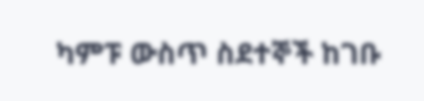ካምፑ ውስጥ ስደተኞች ከገቡ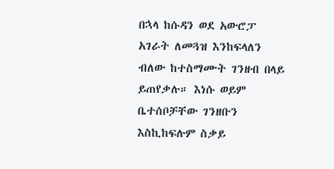በኋላ ከሱዳን ወደ አውሮፓ አገራት ለመጓዝ እንከፍላለን ብለው ከተስማሙት ገንዘብ በላይ ይጠየቃሉ። እነሱ ወይም ቤተሰቦቻቸው ገንዘቡን እስኪከፍሉም ስቃይ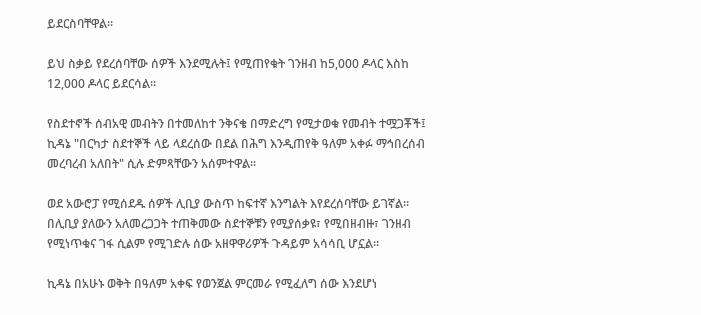ይደርስባቸዋል።

ይህ ስቃይ የደረሰባቸው ሰዎች እንደሚሉት፤ የሚጠየቁት ገንዘብ ከ5,000 ዶላር እስከ 12,000 ዶላር ይደርሳል።

የስደተኖች ሰብአዊ መብትን በተመለከተ ንቅናቄ በማድረግ የሚታወቁ የመብት ተሟጋቾች፤ ኪዳኔ "በርካታ ስደተኞች ላይ ላደረሰው በደል በሕግ እንዲጠየቅ ዓለም አቀፉ ማኅበረሰብ መረባረብ አለበት" ሲሉ ድምጻቸውን አሰምተዋል።

ወደ አውሮፓ የሚሰደዱ ሰዎች ሊቢያ ውስጥ ከፍተኛ እንግልት እየደረሰባቸው ይገኛል። በሊቢያ ያለውን አለመረጋጋት ተጠቅመው ስደተኞቹን የሚያሰቃዩ፣ የሚበዘብዙ፣ ገንዘብ የሚነጥቁና ገፋ ሲልም የሚገድሉ ሰው አዘዋዋሪዎች ጉዳይም አሳሳቢ ሆኗል።

ኪዳኔ በአሁኑ ወቅት በዓለም አቀፍ የወንጀል ምርመራ የሚፈለግ ሰው እንደሆነ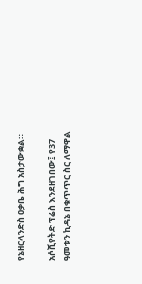የኔዘርላንድስ ዐቃቤ ሕግ አስታውቋል።

አሶሺየትድ ፕሬስ እንደዘገበው፤ የ37 ዓመቱን ኪዳኔ በቁጥጥር ስር ለማዋል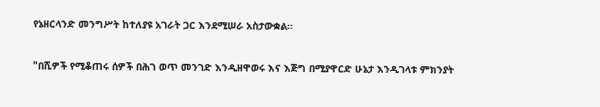የኔዘርላንድ መንግሥት ከተለያዩ አገራት ጋር እንደሚሠራ አስታውቋል።

"በሺዎች የሚቆጠሩ ሰዎች በሕገ ወጥ መንገድ እንዲዘዋወሩ እና እጅግ በሚያዋርድ ሁኔታ እንዲገላቱ ምክንያት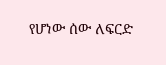የሆነው ሰው ለፍርድ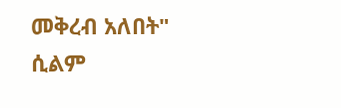መቅረብ አለበት" ሲልም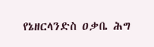የኔዘርላንድስ ዐቃቤ ሕግ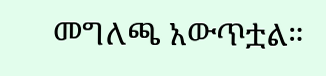መግለጫ አውጥቷል።